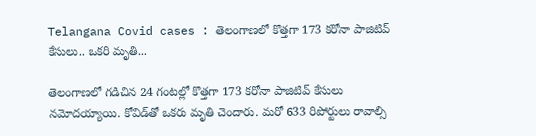Telangana Covid cases : తెలంగాణలో కొత్తగా 173 కరోనా పాజిటివ్ కేసులు.. ఒకరి మృతి...

తెలంగాణలో గడిచిన 24 గంట‌ల్లో కొత్తగా 173 కరోనా పాజిటివ్ కేసులు నమోదయ్యాయి. కోవిడ్‌తో ఒకరు మృతి చెందారు. మరో 633 రిపోర్టులు రావాల్సి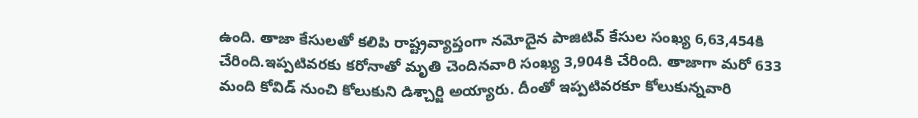ఉంది. తాజా కేసులతో కలిపి రాష్ట్రవ్యాప్తంగా న‌మోదైన పాజిటివ్ కేసుల సంఖ్య 6,63,454కి చేరింది.ఇప్పటివ‌ర‌కు క‌రోనాతో మృతి చెందినవారి సంఖ్య 3,904కి చేరింది. తాజాగా మరో 633 మంది కోవిడ్ నుంచి కోలుకుని డిశ్చార్జి అయ్యారు. దీంతో ఇప్పటివరకూ కోలుకున్నవారి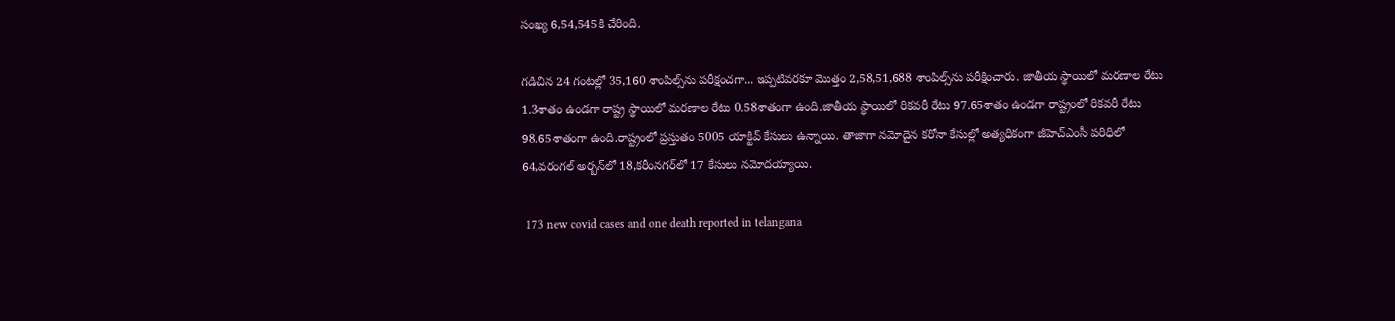సంఖ్య 6,54,545కి చేరింది.

గడిచిన 24 గంటల్లో 35,160 శాంపిల్స్‌ను పరీక్షంచగా... ఇప్పటివరకూ మొత్తం 2,58,51,688 శాంపిల్స్‌ను పరీక్షించారు. జాతీయ స్థాయిలో మరణాల రేటు 1.3శాతం ఉండగా రాష్ట్ర స్థాయిలో మరణాల రేటు 0.58శాతంగా ఉంది.జాతీయ స్థాయిలో రికవరీ రేటు 97.65శాతం ఉండగా రాష్ట్రంలో రికవరీ రేటు 98.65శాతంగా ఉంది.రాష్ట్రంలో ప్రస్తుతం 5005 యాక్టివ్‌ కేసులు ఉన్నాయి. తాజాగా నమోదైన కరోనా కేసుల్లో అత్యధికంగా జీహెచ్ఎంసీ పరిధిలో 64,వరంగల్ అర్బన్‌లో 18,కరీంనగర్‌లో 17 కేసులు నమోదయ్యాయి.

 173 new covid cases and one death reported in telangana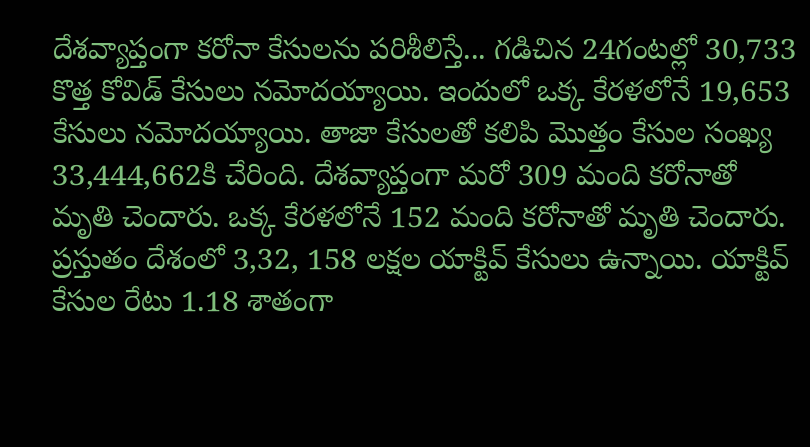దేశవ్యాప్తంగా కరోనా కేసులను పరిశీలిస్తే... గడిచిన 24గంటల్లో 30,733 కొత్త కోవిడ్ కేసులు నమోదయ్యాయి. ఇందులో ఒక్క కేరళలోనే 19,653 కేసులు నమోదయ్యాయి. తాజా కేసులతో కలిపి మొత్తం కేసుల సంఖ్య 33,444,662కి చేరింది. దేశవ్యాప్తంగా మరో 309 మంది కరోనాతో మృతి చెందారు. ఒక్క కేరళలోనే 152 మంది కరోనాతో మృతి చెందారు. ప్రస్తుతం దేశంలో 3,32, 158 లక్షల యాక్టివ్ కేసులు ఉన్నాయి. యాక్టివ్ కేసుల రేటు 1.18 శాతంగా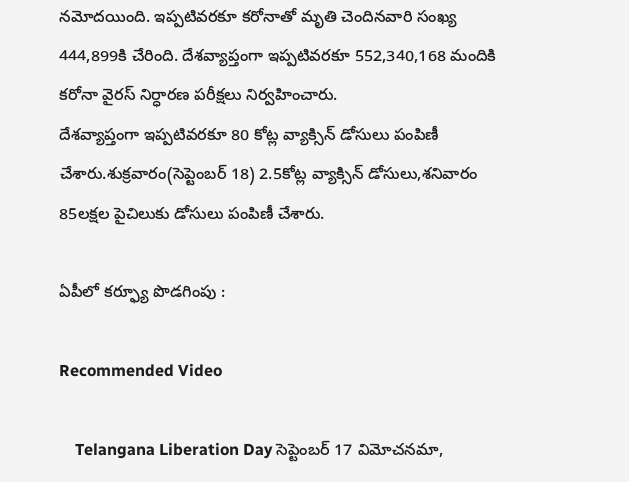నమోదయింది. ఇప్పటివరకూ కరోనాతో మృతి చెందినవారి సంఖ్య 444,899కి చేరింది. దేశవ్యాప్తంగా ఇప్పటివరకూ 552,340,168 మందికి కరోనా వైరస్ నిర్ధారణ పరీక్షలు నిర్వహించారు.
దేశవ్యాప్తంగా ఇప్పటివరకూ 80 కోట్ల వ్యాక్సిన్ డోసులు పంపిణీ చేశారు.శుక్రవారం(సెప్టెంబర్ 18) 2.5కోట్ల వ్యాక్సిన్ డోసులు,శనివారం 85లక్షల పైచిలుకు డోసులు పంపిణీ చేశారు.

ఏపీలో కర్ఫ్యూ పొడగింపు :

Recommended Video

    Telangana Liberation Day సెప్టెంబర్ 17 విమోచనమా,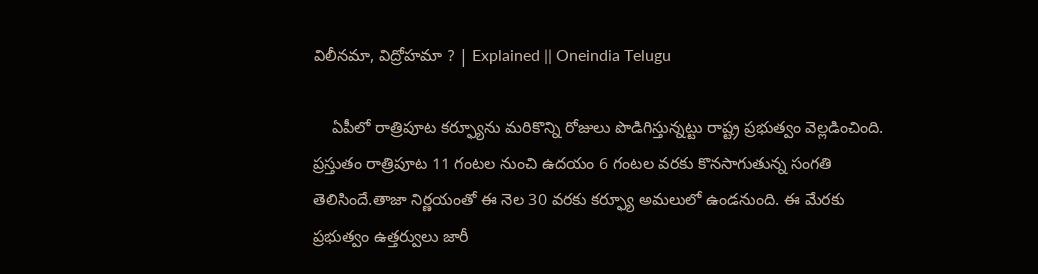విలీనమా, విద్రోహమా ? | Explained || Oneindia Telugu

    ఏపీలో రాత్రిపూట కర్ఫ్యూను మరికొన్ని రోజులు పొడిగిస్తున్నట్టు రాష్ట్ర ప్రభుత్వం వెల్లడించింది. ప్రస్తుతం రాత్రిపూట 11 గంటల నుంచి ఉదయం 6 గంటల వరకు కొనసాగుతున్న సంగతి తెలిసిందే.తాజా నిర్ణయంతో ఈ నెల 30 వరకు కర్ఫ్యూ అమలులో ఉండనుంది. ఈ మేరకు ప్రభుత్వం ఉత్తర్వులు జారీ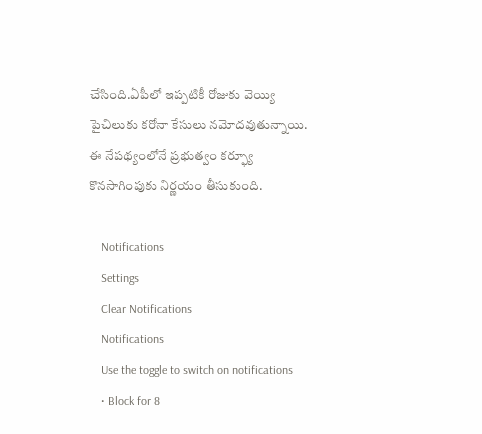చేసింది.ఏపీలో ఇప్పటికీ రోజుకు వెయ్యి పైచిలుకు కరోనా కేసులు నమోదవుతున్నాయి. ఈ నేపథ్యంలోనే ప్రభుత్వం కర్ఫ్యూ కొనసాగింపుకు నిర్ణయం తీసుకుంది.

    Notifications
    Settings
    Clear Notifications
    Notifications
    Use the toggle to switch on notifications
    • Block for 8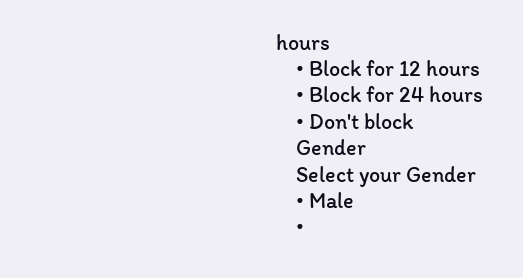hours
    • Block for 12 hours
    • Block for 24 hours
    • Don't block
    Gender
    Select your Gender
    • Male
    •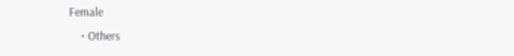Female
    • Others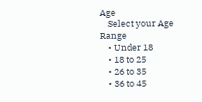Age
    Select your Age Range
    • Under 18
    • 18 to 25
    • 26 to 35
    • 36 to 45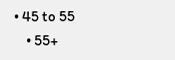• 45 to 55
    • 55+